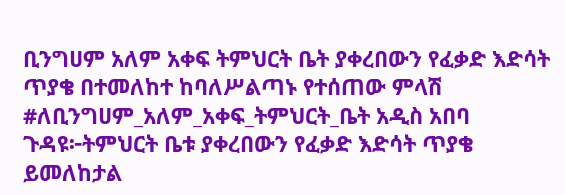ቢንግሀም አለም አቀፍ ትምህርት ቤት ያቀረበውን የፈቃድ እድሳት ጥያቄ በተመለከተ ከባለሥልጣኑ የተሰጠው ምላሽ
#ለቢንግሀም_አለም_አቀፍ_ትምህርት_ቤት አዲስ አበባ ጉዳዩ፦ትምህርት ቤቱ ያቀረበውን የፈቃድ እድሳት ጥያቄ ይመለከታል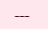---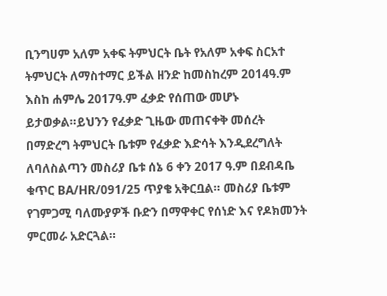ቢንግሀም አለም አቀፍ ትምህርት ቤት የአለም አቀፍ ስርአተ ትምህርት ለማስተማር ይችል ዘንድ ከመስከረም 2014ዓ.ም እስከ ሐምሌ 2017ዓ.ም ፈቃድ የሰጠው መሆኑ ይታወቃል።ይህንን የፈቃድ ጊዜው መጠናቀቅ መሰረት በማድረግ ትምህርት ቤቱም የፈቃድ እድሳት እንዲደረግለት ለባለስልጣን መስሪያ ቤቱ ሰኔ 6 ቀን 2017 ዓ.ም በደብዳቤ ቁጥር BA/HR/091/25 ጥያቄ አቅርቧል። መስሪያ ቤቱም የገምጋሚ ባለሙያዎች ቡድን በማዋቀር የሰነድ እና የዶክመንት ምርመራ አድርጓል።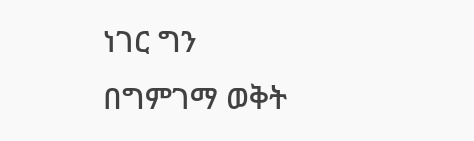ነገር ግን በግምገማ ወቅት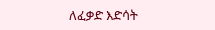ለፈቃድ እድሳት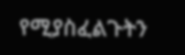የሚያስፈልጉትን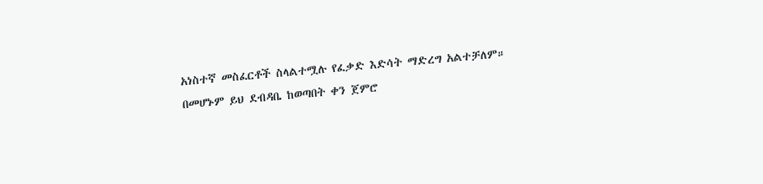አነስተኛ መስፈርቶች ስላልተሟሉ የፈቃድ እድሳት ማድረግ አልተቻለም። በመሆኑም ይህ ደብዳቤ ከወጣበት ቀን ጀምሮ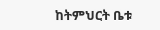ከትምህርት ቤቱ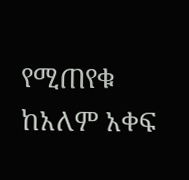የሚጠየቁ ከአለም አቀፍ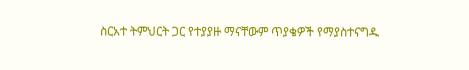ስርአተ ትምህርት ጋር የተያያዙ ማናቸውም ጥያቄዎች የማያስተናግዱ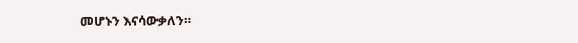መሆኑን እናሳውቃለን።